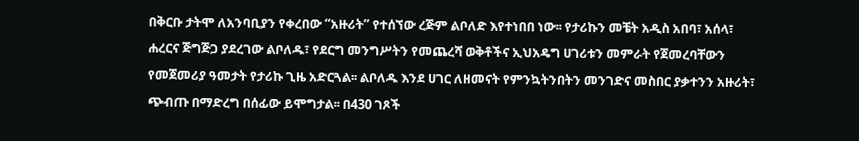በቅርቡ ታትሞ ለአንባቢያን የቀረበው “አዙሪት” የተሰኘው ረጅም ልቦለድ እየተነበበ ነው፡፡ የታሪኩን መቼት አዲስ አበባ፣ አሰላ፣ ሐረርና ጅግጅጋ ያደረገው ልቦለዱ፣ የደርግ መንግሥትን የመጨረሻ ወቅቶችና ኢህአዴግ ሀገሪቱን መምራት የጀመረባቸውን የመጀመሪያ ዓመታት የታሪኩ ጊዜ አድርጓል፡፡ ልቦለዱ እንደ ሀገር ለዘመናት የምንኳትንበትን መንገድና መስበር ያቃተንን አዙሪት፣ ጭብጡ በማድረግ በሰፊው ይሞግታል፡፡ በ430 ገጾች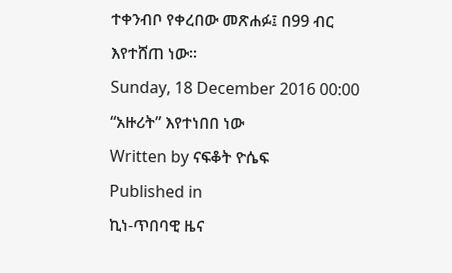ተቀንብቦ የቀረበው መጽሐፉ፤ በ99 ብር እየተሸጠ ነው፡፡
Sunday, 18 December 2016 00:00
“አዙሪት” እየተነበበ ነው
Written by ናፍቆት ዮሴፍ
Published in
ኪነ-ጥበባዊ ዜና